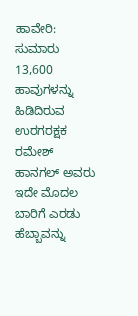ಹಾವೇರಿ: ಸುಮಾರು 13,600 ಹಾವುಗಳನ್ನು ಹಿಡಿದಿರುವ ಉರಗರಕ್ಷಕ ರಮೇಶ್ ಹಾನಗಲ್ ಅವರು ಇದೇ ಮೊದಲ ಬಾರಿಗೆ ಎರಡು ಹೆಬ್ಬಾವನ್ನು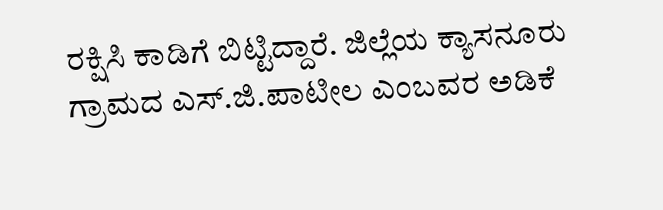ರಕ್ಷಿಸಿ ಕಾಡಿಗೆ ಬಿಟ್ಟಿದ್ದಾರೆ. ಜಿಲ್ಲೆಯ ಕ್ಯಾಸನೂರು ಗ್ರಾಮದ ಎಸ್.ಜಿ.ಪಾಟೀಲ ಎಂಬವರ ಅಡಿಕೆ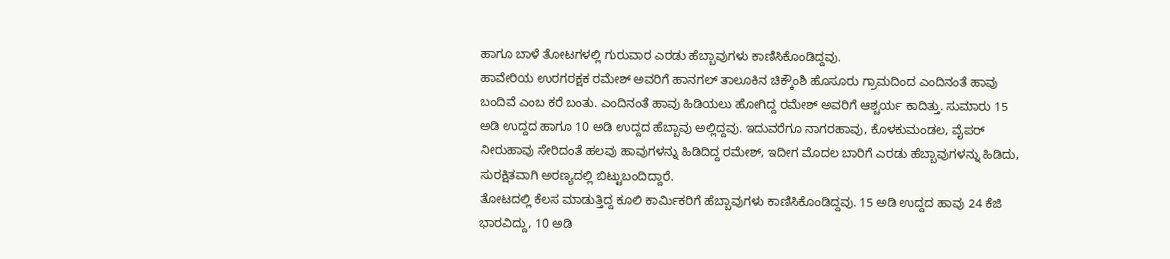ಹಾಗೂ ಬಾಳೆ ತೋಟಗಳಲ್ಲಿ ಗುರುವಾರ ಎರಡು ಹೆಬ್ಬಾವುಗಳು ಕಾಣಿಸಿಕೊಂಡಿದ್ದವು.
ಹಾವೇರಿಯ ಉರಗರಕ್ಷಕ ರಮೇಶ್ ಅವರಿಗೆ ಹಾನಗಲ್ ತಾಲೂಕಿನ ಚಿಕ್ಕೌಂಶಿ ಹೊಸೂರು ಗ್ರಾಮದಿಂದ ಎಂದಿನಂತೆ ಹಾವು ಬಂದಿವೆ ಎಂಬ ಕರೆ ಬಂತು. ಎಂದಿನಂತೆ ಹಾವು ಹಿಡಿಯಲು ಹೋಗಿದ್ದ ರಮೇಶ್ ಅವರಿಗೆ ಆಶ್ಚರ್ಯ ಕಾದಿತ್ತು. ಸುಮಾರು 15 ಅಡಿ ಉದ್ದದ ಹಾಗೂ 10 ಅಡಿ ಉದ್ದದ ಹೆಬ್ಬಾವು ಅಲ್ಲಿದ್ದವು. ಇದುವರೆಗೂ ನಾಗರಹಾವು, ಕೊಳಕುಮಂಡಲ, ವೈಪರ್ ನೀರುಹಾವು ಸೇರಿದಂತೆ ಹಲವು ಹಾವುಗಳನ್ನು ಹಿಡಿದಿದ್ದ ರಮೇಶ್, ಇದೀಗ ಮೊದಲ ಬಾರಿಗೆ ಎರಡು ಹೆಬ್ಬಾವುಗಳನ್ನು ಹಿಡಿದು, ಸುರಕ್ಷಿತವಾಗಿ ಅರಣ್ಯದಲ್ಲಿ ಬಿಟ್ಟುಬಂದಿದ್ದಾರೆ.
ತೋಟದಲ್ಲಿ ಕೆಲಸ ಮಾಡುತ್ತಿದ್ದ ಕೂಲಿ ಕಾರ್ಮಿಕರಿಗೆ ಹೆಬ್ಬಾವುಗಳು ಕಾಣಿಸಿಕೊಂಡಿದ್ದವು. 15 ಅಡಿ ಉದ್ದದ ಹಾವು 24 ಕೆಜಿ ಭಾರವಿದ್ದು, 10 ಅಡಿ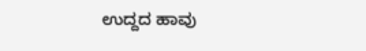ಉದ್ದದ ಹಾವು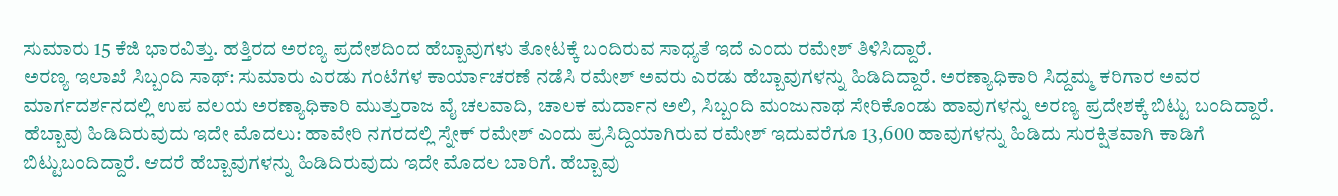ಸುಮಾರು 15 ಕೆಜಿ ಭಾರವಿತ್ತು. ಹತ್ತಿರದ ಅರಣ್ಯ ಪ್ರದೇಶದಿಂದ ಹೆಬ್ಬಾವುಗಳು ತೋಟಕ್ಕೆ ಬಂದಿರುವ ಸಾಧ್ಯತೆ ಇದೆ ಎಂದು ರಮೇಶ್ ತಿಳಿಸಿದ್ದಾರೆ.
ಅರಣ್ಯ ಇಲಾಖೆ ಸಿಬ್ಬಂದಿ ಸಾಥ್: ಸುಮಾರು ಎರಡು ಗಂಟೆಗಳ ಕಾರ್ಯಾಚರಣೆ ನಡೆಸಿ ರಮೇಶ್ ಅವರು ಎರಡು ಹೆಬ್ಬಾವುಗಳನ್ನು ಹಿಡಿದಿದ್ದಾರೆ. ಅರಣ್ಯಾಧಿಕಾರಿ ಸಿದ್ದಮ್ಮ ಕರಿಗಾರ ಅವರ ಮಾರ್ಗದರ್ಶನದಲ್ಲಿ ಉಪ ವಲಯ ಅರಣ್ಯಾಧಿಕಾರಿ ಮುತ್ತುರಾಜ ವೈ ಚಲವಾದಿ, ಚಾಲಕ ಮರ್ದಾನ ಅಲಿ, ಸಿಬ್ಬಂದಿ ಮಂಜುನಾಥ ಸೇರಿಕೊಂಡು ಹಾವುಗಳನ್ನು ಅರಣ್ಯ ಪ್ರದೇಶಕ್ಕೆ ಬಿಟ್ಟು ಬಂದಿದ್ದಾರೆ.
ಹೆಬ್ಬಾವು ಹಿಡಿದಿರುವುದು ಇದೇ ಮೊದಲು: ಹಾವೇರಿ ನಗರದಲ್ಲಿ ಸ್ನೇಕ್ ರಮೇಶ್ ಎಂದು ಪ್ರಸಿದ್ದಿಯಾಗಿರುವ ರಮೇಶ್ ಇದುವರೆಗೂ 13,600 ಹಾವುಗಳನ್ನು ಹಿಡಿದು ಸುರಕ್ಷಿತವಾಗಿ ಕಾಡಿಗೆ ಬಿಟ್ಟುಬಂದಿದ್ದಾರೆ. ಆದರೆ ಹೆಬ್ಬಾವುಗಳನ್ನು ಹಿಡಿದಿರುವುದು ಇದೇ ಮೊದಲ ಬಾರಿಗೆ. ಹೆಬ್ಬಾವು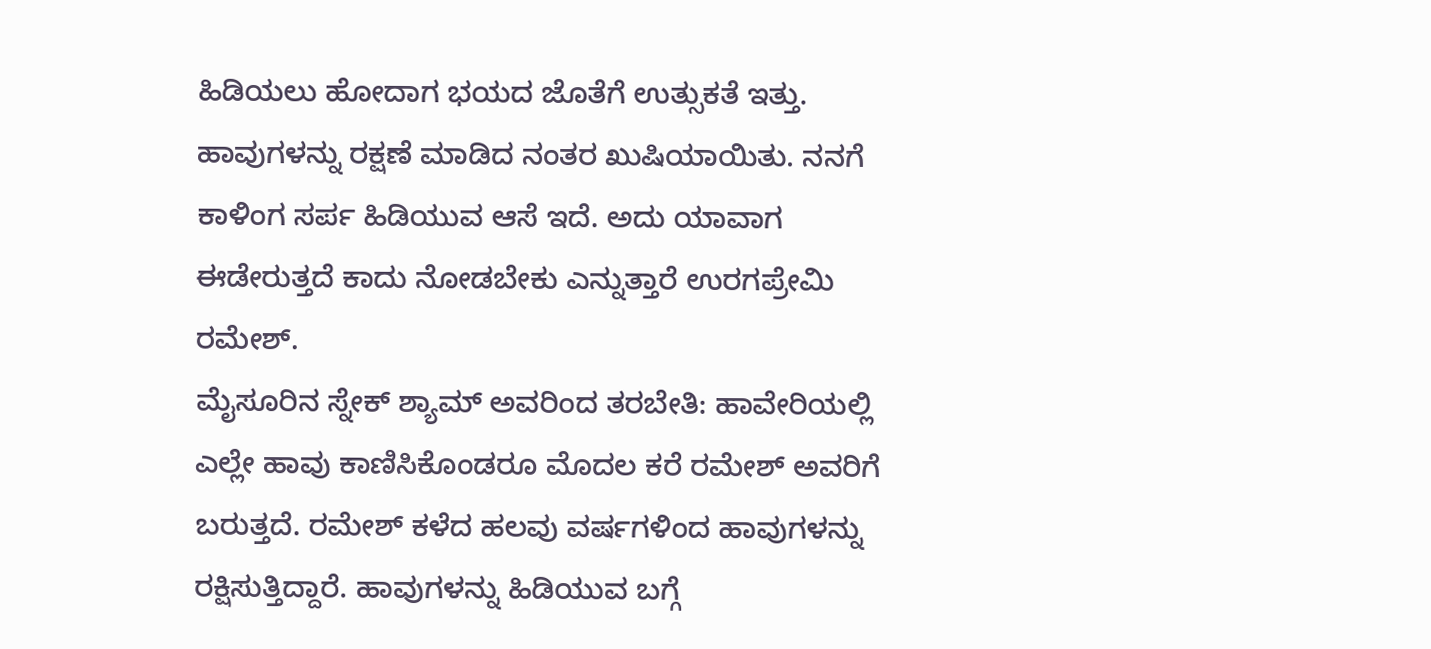ಹಿಡಿಯಲು ಹೋದಾಗ ಭಯದ ಜೊತೆಗೆ ಉತ್ಸುಕತೆ ಇತ್ತು. ಹಾವುಗಳನ್ನು ರಕ್ಷಣೆ ಮಾಡಿದ ನಂತರ ಖುಷಿಯಾಯಿತು. ನನಗೆ ಕಾಳಿಂಗ ಸರ್ಪ ಹಿಡಿಯುವ ಆಸೆ ಇದೆ. ಅದು ಯಾವಾಗ ಈಡೇರುತ್ತದೆ ಕಾದು ನೋಡಬೇಕು ಎನ್ನುತ್ತಾರೆ ಉರಗಪ್ರೇಮಿ ರಮೇಶ್.
ಮೈಸೂರಿನ ಸ್ನೇಕ್ ಶ್ಯಾಮ್ ಅವರಿಂದ ತರಬೇತಿ: ಹಾವೇರಿಯಲ್ಲಿ ಎಲ್ಲೇ ಹಾವು ಕಾಣಿಸಿಕೊಂಡರೂ ಮೊದಲ ಕರೆ ರಮೇಶ್ ಅವರಿಗೆ ಬರುತ್ತದೆ. ರಮೇಶ್ ಕಳೆದ ಹಲವು ವರ್ಷಗಳಿಂದ ಹಾವುಗಳನ್ನು ರಕ್ಷಿಸುತ್ತಿದ್ದಾರೆ. ಹಾವುಗಳನ್ನು ಹಿಡಿಯುವ ಬಗ್ಗೆ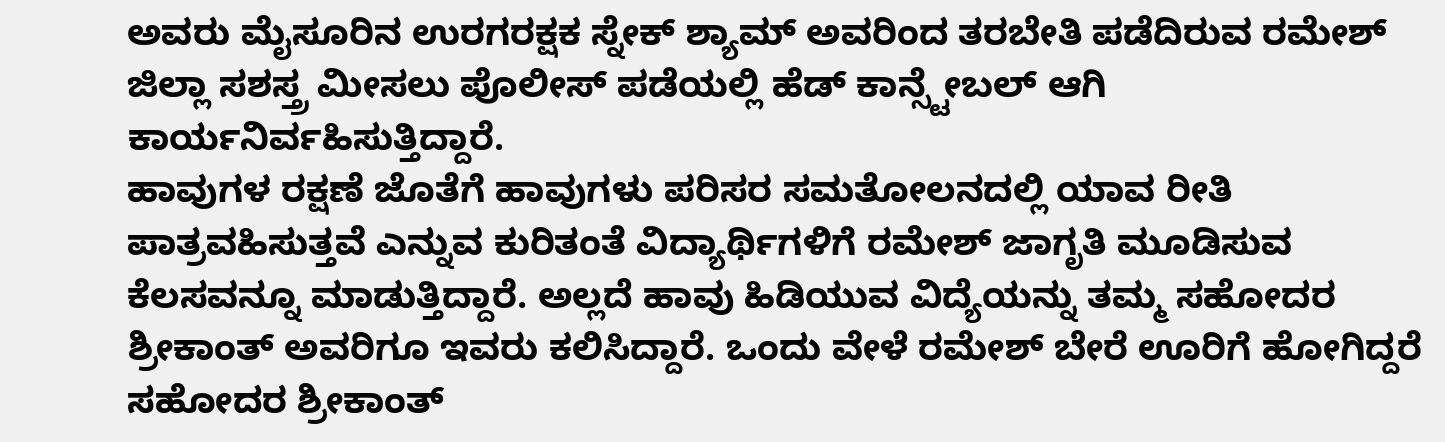ಅವರು ಮೈಸೂರಿನ ಉರಗರಕ್ಷಕ ಸ್ನೇಕ್ ಶ್ಯಾಮ್ ಅವರಿಂದ ತರಬೇತಿ ಪಡೆದಿರುವ ರಮೇಶ್ ಜಿಲ್ಲಾ ಸಶಸ್ತ್ರ ಮೀಸಲು ಪೊಲೀಸ್ ಪಡೆಯಲ್ಲಿ ಹೆಡ್ ಕಾನ್ಸ್ಟೇಬಲ್ ಆಗಿ ಕಾರ್ಯನಿರ್ವಹಿಸುತ್ತಿದ್ದಾರೆ.
ಹಾವುಗಳ ರಕ್ಷಣೆ ಜೊತೆಗೆ ಹಾವುಗಳು ಪರಿಸರ ಸಮತೋಲನದಲ್ಲಿ ಯಾವ ರೀತಿ ಪಾತ್ರವಹಿಸುತ್ತವೆ ಎನ್ನುವ ಕುರಿತಂತೆ ವಿದ್ಯಾರ್ಥಿಗಳಿಗೆ ರಮೇಶ್ ಜಾಗೃತಿ ಮೂಡಿಸುವ ಕೆಲಸವನ್ನೂ ಮಾಡುತ್ತಿದ್ದಾರೆ. ಅಲ್ಲದೆ ಹಾವು ಹಿಡಿಯುವ ವಿದ್ಯೆಯನ್ನು ತಮ್ಮ ಸಹೋದರ ಶ್ರೀಕಾಂತ್ ಅವರಿಗೂ ಇವರು ಕಲಿಸಿದ್ದಾರೆ. ಒಂದು ವೇಳೆ ರಮೇಶ್ ಬೇರೆ ಊರಿಗೆ ಹೋಗಿದ್ದರೆ ಸಹೋದರ ಶ್ರೀಕಾಂತ್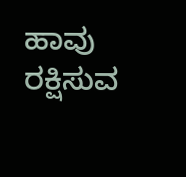ಹಾವು ರಕ್ಷಿಸುವ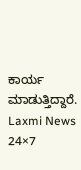ಕಾರ್ಯ ಮಾಡುತ್ತಿದ್ದಾರೆ.
Laxmi News 24×7